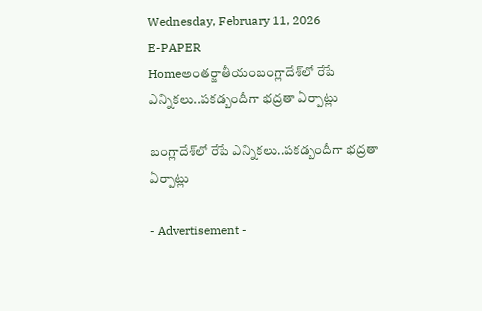Wednesday, February 11, 2026
E-PAPER
Homeఅంతర్జాతీయంబంగ్లాదేశ్‌లో రేపే ఎన్నిక‌లు..ప‌క‌డ్బందీగా భ‌ద్ర‌తా ఏర్పాట్లు

బంగ్లాదేశ్‌లో రేపే ఎన్నిక‌లు..ప‌క‌డ్బందీగా భ‌ద్ర‌తా ఏర్పాట్లు

- Advertisement -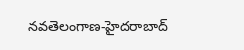న‌వ‌తెలంగాణ‌-హైద‌రాబాద్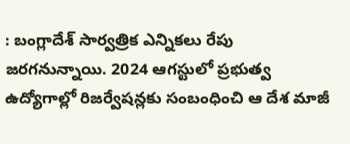: బంగ్లాదేశ్‌ సార్వత్రిక ఎన్నికలు రేపు జరగనున్నాయి. 2024 ఆగస్టులో ప్రభుత్వ ఉద్యోగాల్లో రిజర్వేషన్లకు సంబంధించి ఆ దేశ మాజీ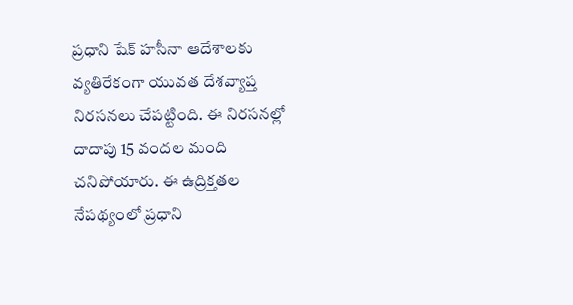ప్రధాని షేక్‌ హసీనా ఆదేశాలకు వ్యతిరేకంగా యువత దేశవ్యాప్త నిరసనలు చేపట్టింది. ఈ నిరసనల్లో దాదాపు 15 వందల మంది చనిపోయారు. ఈ ఉద్రిక్తతల నేపథ్యంలో ప్రధాని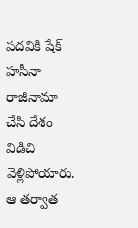పదవికి షేక్‌ హసీనా రాజీనామా చేసి దేశం విడిచి వెళ్లిపోయారు. ఆ తర్వాత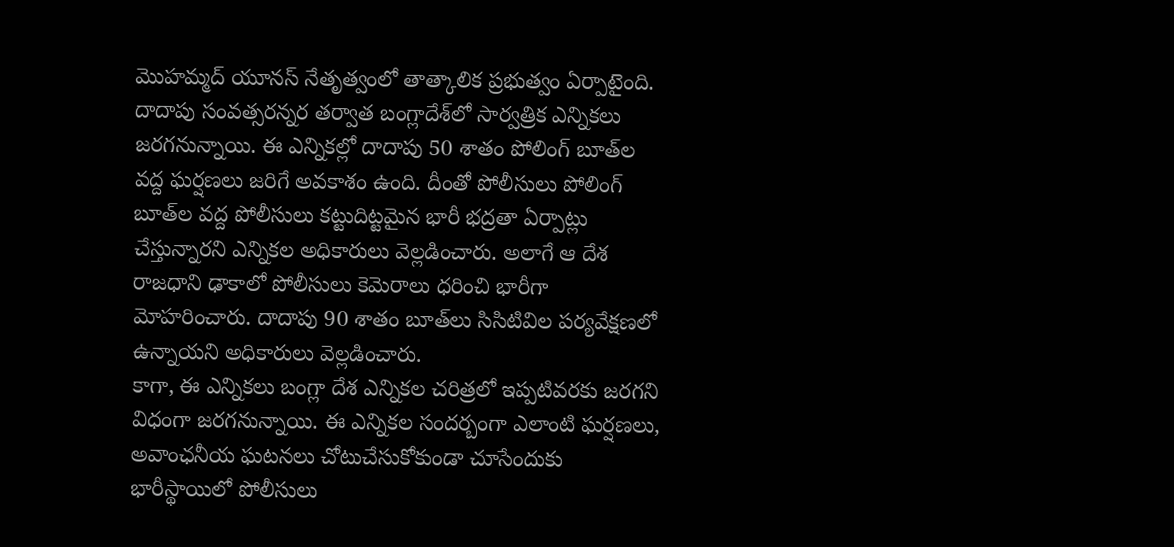మొహమ్మద్‌ యూనస్‌ నేతృత్వంలో తాత్కాలిక ప్రభుత్వం ఏర్పాటైంది. దాదాపు సంవత్సరన్నర తర్వాత బంగ్లాదేశ్‌లో సార్వత్రిక ఎన్నికలు జరగనున్నాయి. ఈ ఎన్నికల్లో దాదాపు 50 శాతం పోలింగ్‌ బూత్‌ల వద్ద ఘర్షణలు జరిగే అవకాశం ఉంది. దీంతో పోలీసులు పోలింగ్‌ బూత్‌ల వద్ద పోలీసులు కట్టుదిట్టమైన భారీ భద్రతా ఏర్పాట్లు చేస్తున్నారని ఎన్నికల అధికారులు వెల్లడించారు. అలాగే ఆ దేశ రాజధాని ఢాకాలో పోలీసులు కెమెరాలు ధరించి భారీగా మోహరించారు. దాదాపు 90 శాతం బూత్‌లు సిసిటివిల పర్యవేక్షణలో ఉన్నాయని అధికారులు వెల్లడించారు.
కాగా, ఈ ఎన్నికలు బంగ్లా దేశ ఎన్నికల చరిత్రలో ఇప్పటివరకు జరగని విధంగా జరగనున్నాయి. ఈ ఎన్నికల సందర్బంగా ఎలాంటి ఘర్షణలు, అవాంఛనీయ ఘటనలు చోటుచేసుకోకుండా చూసేందుకు భారీస్థాయిలో పోలీసులు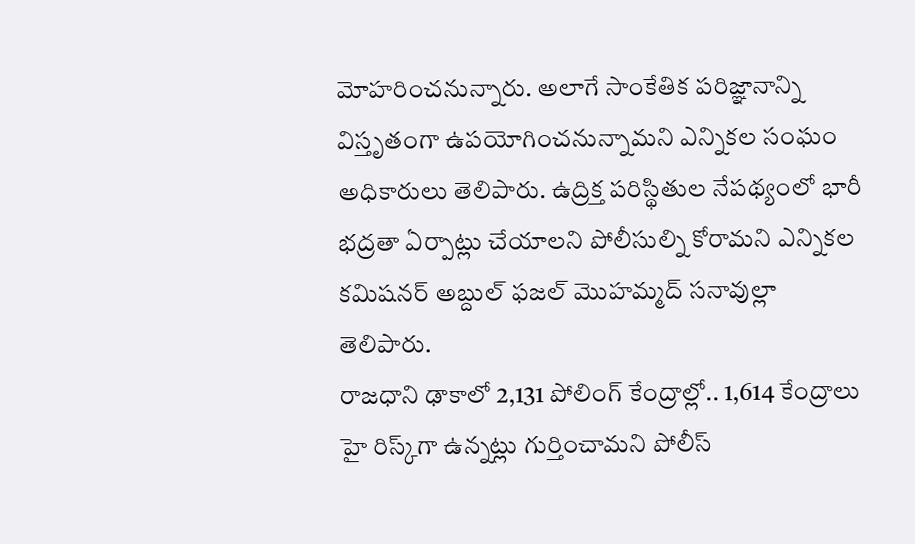మోహరించనున్నారు. అలాగే సాంకేతిక పరిజ్ఞానాన్ని విస్తృతంగా ఉపయోగించనున్నామని ఎన్నికల సంఘం అధికారులు తెలిపారు. ఉద్రిక్త పరిస్థితుల నేపథ్యంలో భారీ భద్రతా ఏర్పాట్లు చేయాలని పోలీసుల్ని కోరామని ఎన్నికల కమిషనర్‌ అబ్దుల్‌ ఫజల్‌ మొహమ్మద్‌ సనావుల్లా తెలిపారు.
రాజధాని ఢాకాలో 2,131 పోలింగ్‌ కేంద్రాల్లో.. 1,614 కేంద్రాలు హై రిస్క్‌గా ఉన్నట్లు గుర్తించామని పోలీస్‌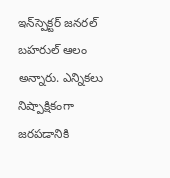ఇన్‌స్పెక్టర్‌ జనరల్‌ బహరుల్‌ ఆలం అన్నారు. ఎన్నికలు నిష్పాక్షికంగా జరపడానికి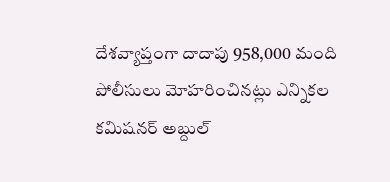దేశవ్యాప్తంగా దాదాపు 958,000 మంది పోలీసులు మోహరించినట్లు ఎన్నికల కమిషనర్‌ అబ్దుల్‌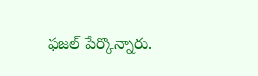ఫజల్‌ పేర్కొన్నారు.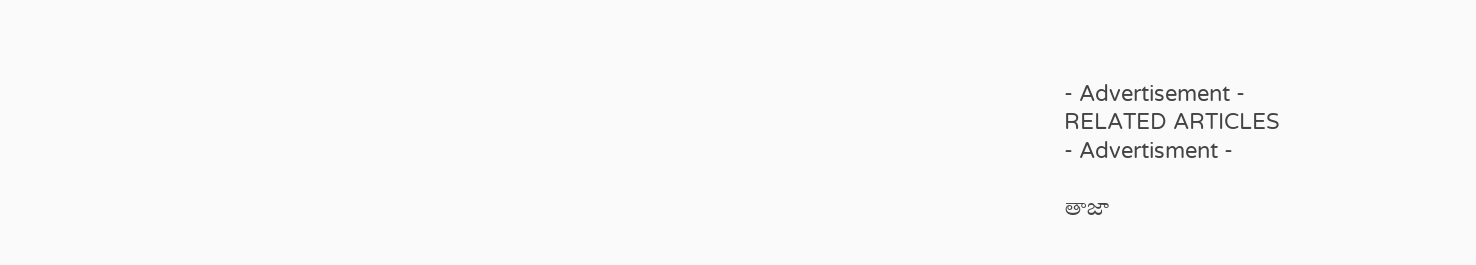- Advertisement -
RELATED ARTICLES
- Advertisment -

తాజా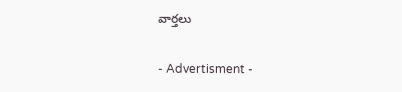వార్తలు

- Advertisment -